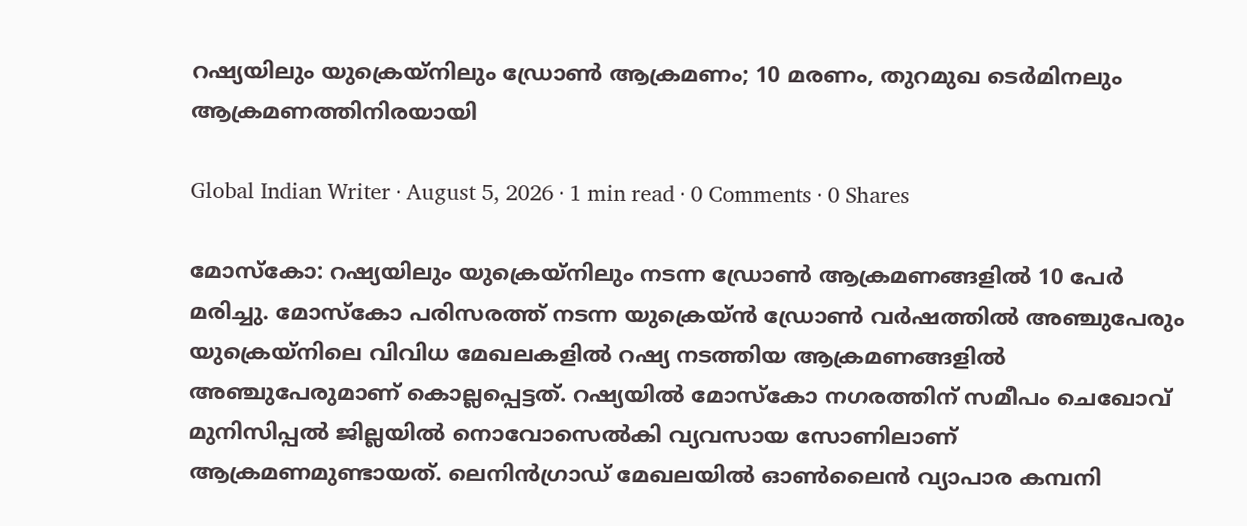റഷ്യയിലും യുക്രെയ്നിലും ഡ്രോൺ ആക്രമണം; 10 മരണം, തുറമുഖ ടെർമിനലും ആക്രമണത്തിനിരയായി

Global Indian Writer · August 5, 2026 · 1 min read · 0 Comments · 0 Shares

മോസ്കോ: റഷ്യയിലും യുക്രെയ്നിലും നടന്ന ഡ്രോൺ ആക്രമണങ്ങളിൽ 10 പേർ മരിച്ചു. മോസ്കോ പരിസരത്ത് നടന്ന യുക്രെയ്ൻ ഡ്രോൺ വർഷത്തിൽ അഞ്ചുപേരും യുക്രെയ്നിലെ വിവിധ മേഖലകളിൽ റഷ്യ നടത്തിയ ആക്രമണങ്ങളിൽ അഞ്ചുപേരുമാണ് കൊല്ലപ്പെട്ടത്. റഷ്യയിൽ മോസ്കോ നഗരത്തിന് സമീപം ചെഖോവ് മുനിസിപ്പൽ ജില്ലയിൽ നൊവോസെൽകി വ്യവസായ സോണിലാണ് ആക്രമണമുണ്ടായത്. ലെനിൻഗ്രാഡ് മേഖലയിൽ ഓൺലൈൻ വ്യാപാര കമ്പനി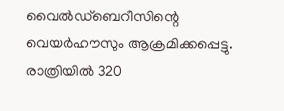വൈൽഡ്ബെറീസിന്റെ വെയർഹൗസും ആക്രമിക്കപ്പെട്ടു. രാത്രിയിൽ 320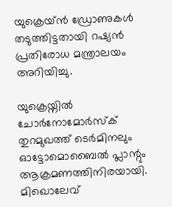യുക്രെയ്ൻ ഡ്രോണുകൾ തടുത്തിട്ടതായി റഷ്യൻ പ്രതിരോധ മന്ത്രാലയം അറിയിച്ചു.

യുക്രെയ്നിൽ ചോർനോമോർസ്ക് തുറമുഖത്ത് ടെർമിനലും ഓട്ടോമൊബൈൽ പ്ലാന്റും ആക്രമണത്തിനിരയായി. മിഖൊലേവ്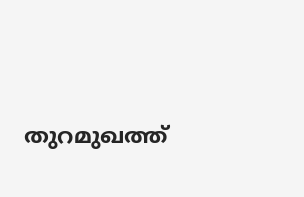തുറമുഖത്ത്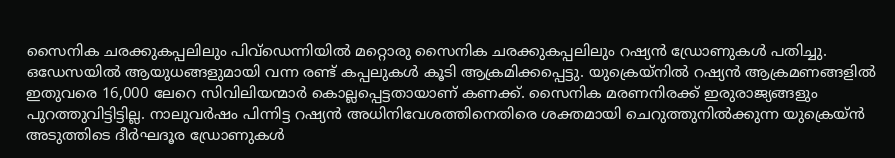സൈനിക ചരക്കുകപ്പലിലും പിവ്ഡെന്നിയിൽ മറ്റൊരു സൈനിക ചരക്കുകപ്പലിലും റഷ്യൻ ഡ്രോണുകൾ പതിച്ചു. ഒഡേസയിൽ ആയുധങ്ങളുമായി വന്ന രണ്ട് കപ്പലുകൾ കൂടി ആക്രമിക്കപ്പെട്ടു. യുക്രെയ്നിൽ റഷ്യൻ ആക്രമണങ്ങളിൽ ഇതുവരെ 16,000 ലേറെ സിവിലിയന്മാർ കൊല്ലപ്പെട്ടതായാണ് കണക്ക്. സൈനിക മരണനിരക്ക് ഇരുരാജ്യങ്ങളും പുറത്തുവിട്ടിട്ടില്ല. നാലുവർഷം പിന്നിട്ട റഷ്യൻ അധിനിവേശത്തിനെതിരെ ശക്തമായി ചെറുത്തുനിൽക്കുന്ന യുക്രെയ്ൻ അടുത്തിടെ ദീർഘദൂര ഡ്രോണുകൾ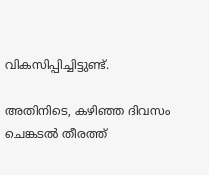വികസിപ്പിച്ചിട്ടുണ്ട്.

അതിനിടെ, കഴിഞ്ഞ ദിവസം ചെങ്കടൽ തീരത്ത്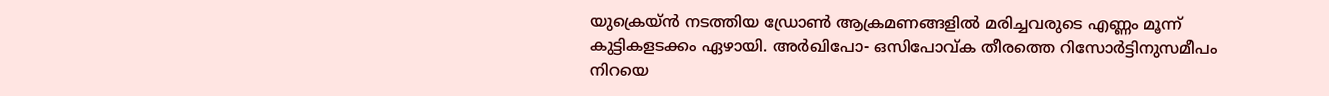യുക്രെയ്ൻ നടത്തിയ ഡ്രോൺ ആക്രമണങ്ങളിൽ മരിച്ചവരുടെ എണ്ണം മൂന്ന് കുട്ടികളടക്കം ഏഴായി. അർഖിപോ- ഒസിപോവ്ക തീരത്തെ റിസോർട്ടിനുസമീപം നിറയെ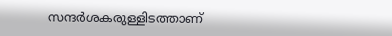സന്ദർശകരുള്ളിടത്താണ്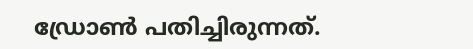ഡ്രോൺ പതിച്ചിരുന്നത്.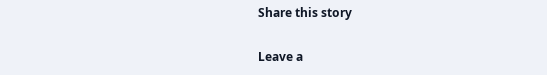Share this story

Leave a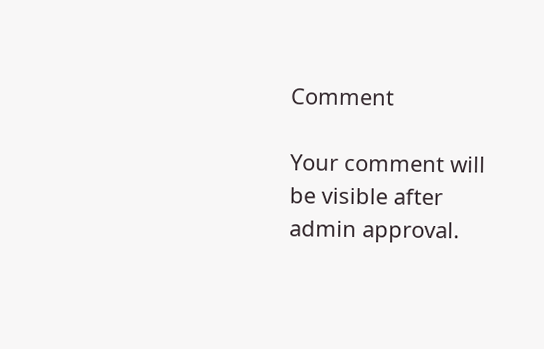Comment

Your comment will be visible after admin approval.